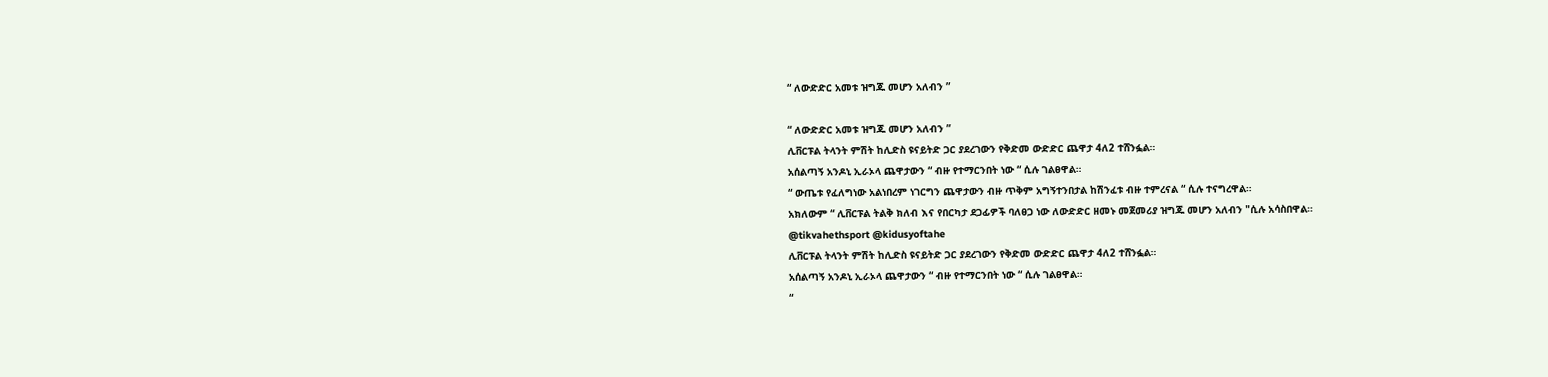“ ለውድድር አመቱ ዝግጁ መሆን አለብን ”

“ ለውድድር አመቱ ዝግጁ መሆን አለብን ”
ሊቨርፑል ትላንት ምሽት ከሊድስ ዩናይትድ ጋር ያደረገውን የቅድመ ውድድር ጨዋታ 4ለ2 ተሸንፏል።
አሰልጣኝ አንዶኒ ኢራኦላ ጨዋታውን “ ብዙ የተማርንበት ነው “ ሲሉ ገልፀዋል።
“ ውጤቱ የፈለግነው አልነበረም ነገርግን ጨዋታውን ብዙ ጥቅም አግኝተንበታል ከሽንፈቱ ብዙ ተምረናል “ ሲሉ ተናግረዋል።
አክለውም “ ሊቨርፑል ትልቅ ክለብ እና የበርካታ ደጋፊዎች ባለፀጋ ነው ለውድድር ዘመኑ መጀመሪያ ዝግጁ መሆን አለብን "ሲሉ አሳስበዋል።
@tikvahethsport @kidusyoftahe
ሊቨርፑል ትላንት ምሽት ከሊድስ ዩናይትድ ጋር ያደረገውን የቅድመ ውድድር ጨዋታ 4ለ2 ተሸንፏል።
አሰልጣኝ አንዶኒ ኢራኦላ ጨዋታውን “ ብዙ የተማርንበት ነው “ ሲሉ ገልፀዋል።
“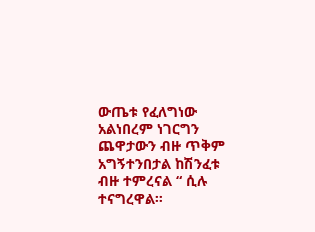ውጤቱ የፈለግነው አልነበረም ነገርግን ጨዋታውን ብዙ ጥቅም አግኝተንበታል ከሽንፈቱ ብዙ ተምረናል “ ሲሉ ተናግረዋል።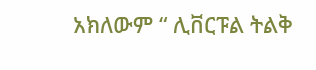አክለውም “ ሊቨርፑል ትልቅ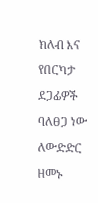ክለብ እና የበርካታ ደጋፊዎች ባለፀጋ ነው ለውድድር ዘመኑ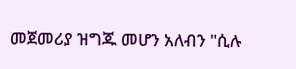መጀመሪያ ዝግጁ መሆን አለብን "ሲሉ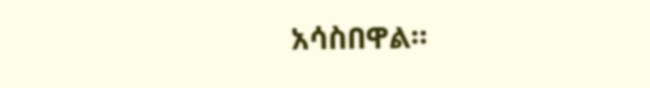አሳስበዋል።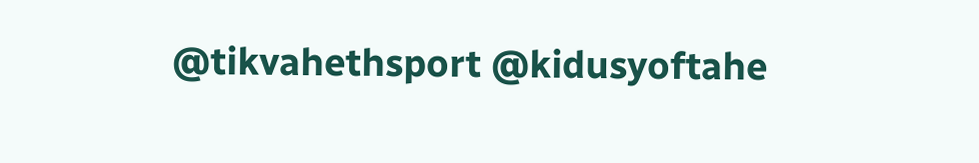@tikvahethsport @kidusyoftahe